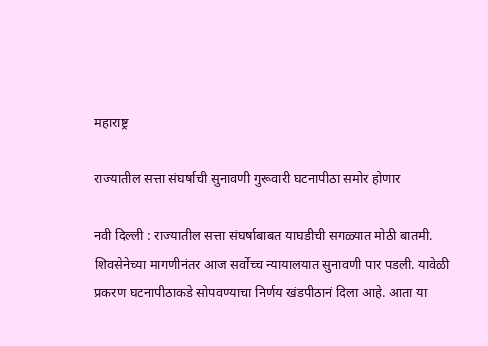महाराष्ट्र

राज्यातील सत्ता संघर्षाची सुनावणी गुरूवारी घटनापीठा समोर होणार

नवी दिल्ली : राज्यातील सत्ता संघर्षाबाबत याघडीची सगळ्यात मोठी बातमी. शिवसेनेच्या मागणीनंतर आज सर्वोच्च न्यायालयात सुनावणी पार पडली. यावेळी प्रकरण घटनापीठाकडे सोपवण्याचा निर्णय खंडपीठानं दिला आहे. आता या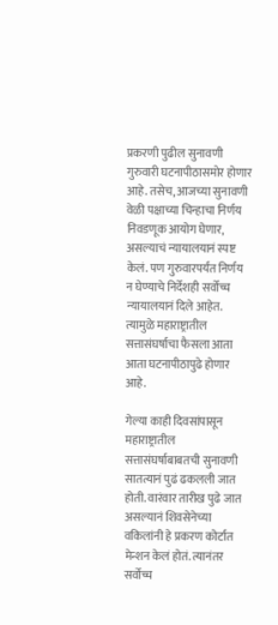प्रकरणी पुढील सुनावणी गुरुवारी घटनापीठासमोर होणार आहे. तसेच, आजच्या सुनावणी वेळी पक्षाच्या चिन्हाचा निर्णय निवडणूक आयोग घेणार, असल्याचं न्यायालयानं स्पष्ट केलं. पण गुरुवारपर्यंत निर्णय न घेण्याचे निर्देशही सर्वोच्च न्यायालयानं दिले आहेत. त्यामुळे महाराष्ट्रातील सत्तासंघर्षाचा फैसला आता आता घटनापीठापुढे होणार आहे.

गेल्या काही दिवसांपासून महाराष्ट्रातील सत्तासंघर्षाबाबतची सुनावणी सातत्यानं पुढं ढकलली जात होती. वारंवार तारीख पुढे जात असल्यानं शिवसेनेच्या वकिलांनी हे प्रकरण कोर्टात मेन्शन केलं होतं. त्यानंतर सर्वोच्च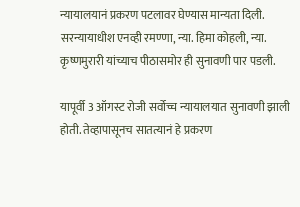न्यायालयानं प्रकरण पटलावर घेण्यास मान्यता दिली. सरन्यायाधीश एनव्ही रमण्णा, न्या. हिमा कोहली, न्या. कृष्णमुरारी यांच्याच पीठासमोर ही सुनावणी पार पडली.

यापूर्वी 3 ऑगस्ट रोजी सर्वोच्च न्यायालयात सुनावणी झाली होती. तेव्हापासूनच सातत्यानं हे प्रकरण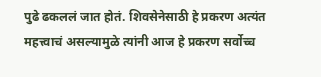पुढे ढकललं जात होतं. शिवसेनेसाठी हे प्रकरण अत्यंत महत्त्वाचं असल्यामुळे त्यांनी आज हे प्रकरण सर्वोच्च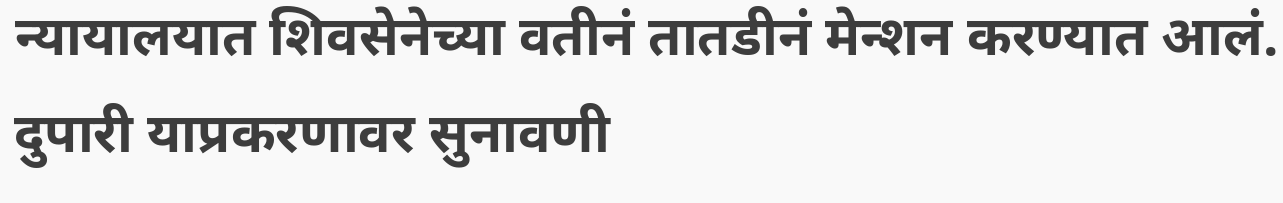न्यायालयात शिवसेनेच्या वतीनं तातडीनं मेन्शन करण्यात आलं. दुपारी याप्रकरणावर सुनावणी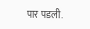पार पडली.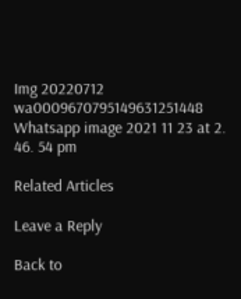Img 20220712 wa0009670795149631251448
Whatsapp image 2021 11 23 at 2. 46. 54 pm

Related Articles

Leave a Reply

Back to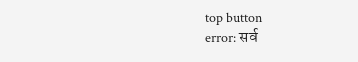top button
error: सर्व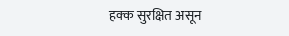हक्क सुरक्षित असून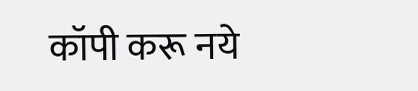कॉपी करू नये